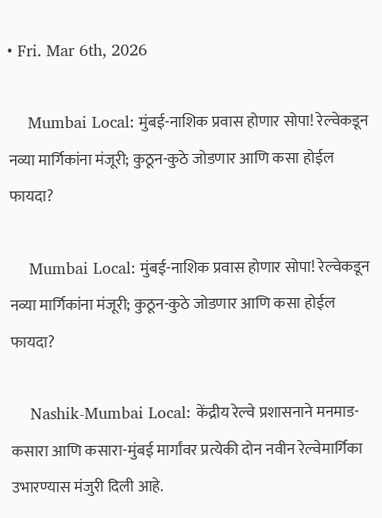• Fri. Mar 6th, 2026

    Mumbai Local: मुंबई-नाशिक प्रवास होणार सोपा! रेल्वेकडून नव्या मार्गिकांना मंजूरी; कुठून-कुठे जोडणार आणि कसा होईल फायदा?

    Mumbai Local: मुंबई-नाशिक प्रवास होणार सोपा! रेल्वेकडून नव्या मार्गिकांना मंजूरी; कुठून-कुठे जोडणार आणि कसा होईल फायदा?

    Nashik-Mumbai Local: केंद्रीय रेल्वे प्रशासनाने मनमाड-कसारा आणि कसारा-मुंबई मार्गांवर प्रत्येकी दोन नवीन रेल्वेमार्गिका उभारण्यास मंजुरी दिली आहे.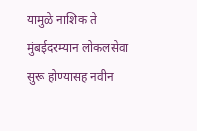यामुळे नाशिक ते मुंबईदरम्यान लोकलसेवा सुरू होण्यासह नवीन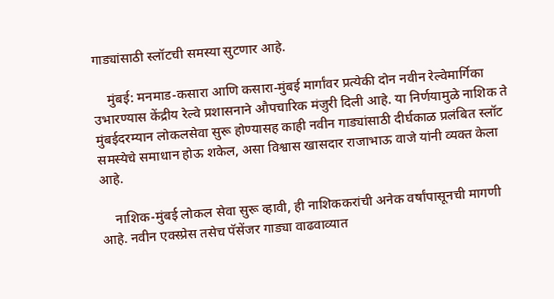गाड्यांसाठी स्लॉटची समस्या सुटणार आहे.

    मुंबई: मनमाड-कसारा आणि कसारा-मुंबई मार्गांवर प्रत्येकी दोन नवीन रेल्वेमार्गिका उभारण्यास केंद्रीय रेल्वे प्रशासनाने औपचारिक मंजुरी दिली आहे. या निर्णयामुळे नाशिक ते मुंबईदरम्यान लोकलसेवा सुरू होण्यासह काही नवीन गाड्यांसाठी दीर्घकाळ प्रलंबित स्लॉट समस्येचे समाधान होऊ शकेल, असा विश्वास खासदार राजाभाऊ वाजे यांनी व्यक्त केला आहे.

    नाशिक-मुंबई लोकल सेवा सुरू व्हावी, ही नाशिककरांची अनेक वर्षांपासूनची मागणी आहे. नवीन एक्स्प्रेस तसेच पॅसेंजर गाड्या वाढवाव्यात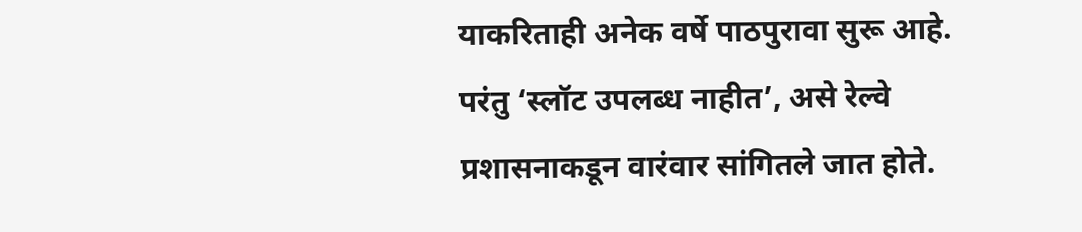याकरिताही अनेक वर्षे पाठपुरावा सुरू आहे. परंतु ‘स्लॉट उपलब्ध नाहीत’, असे रेल्वे प्रशासनाकडून वारंवार सांगितले जात होते.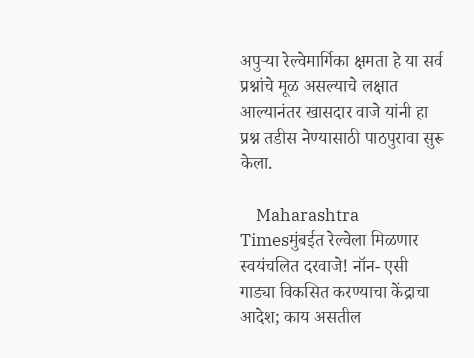अपुऱ्या रेल्वेमार्गिका क्षमता हे या सर्व प्रश्नांचे मूळ असल्याचे लक्षात आल्यानंतर खासदार वाजे यांनी हा प्रश्न तडीस नेण्यासाठी पाठपुरावा सुरू केला.

    Maharashtra Timesमुंबईत रेल्वेला मिळणार स्वयंचलित दरवाजे! नॉन- एसी गाड्या विकसित करण्याचा केंद्राचा आदेश; काय असतील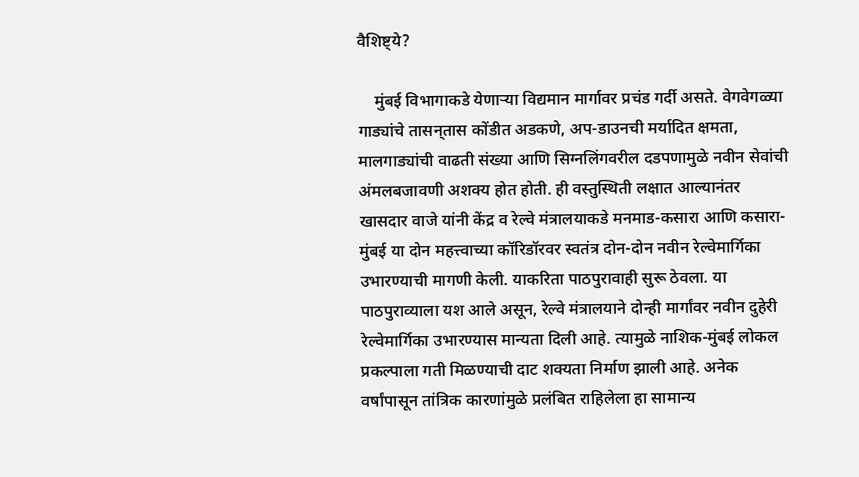वैशिष्ट्ये?

    मुंबई विभागाकडे येणाऱ्या विद्यमान मार्गावर प्रचंड गर्दी असते. वेगवेगळ्या गाड्यांचे तासन्‌तास कोंडीत अडकणे, अप-डाउनची मर्यादित क्षमता, मालगाड्यांची वाढती संख्या आणि सिग्नलिंगवरील दडपणामुळे नवीन सेवांची अंमलबजावणी अशक्य होत होती. ही वस्तुस्थिती लक्षात आल्यानंतर खासदार वाजे यांनी केंद्र व रेल्वे मंत्रालयाकडे मनमाड-कसारा आणि कसारा-मुंबई या दोन महत्त्वाच्या कॉरिडॉरवर स्वतंत्र दोन-दोन नवीन रेल्वेमार्गिका उभारण्याची मागणी केली. याकरिता पाठपुरावाही सुरू ठेवला. या पाठपुराव्याला यश आले असून, रेल्वे मंत्रालयाने दोन्ही मार्गांवर नवीन दुहेरी रेल्वेमार्गिका उभारण्यास मान्यता दिली आहे. त्यामुळे नाशिक-मुंबई लोकल प्रकल्पाला गती मिळण्याची दाट शक्यता निर्माण झाली आहे. अनेक वर्षांपासून तांत्रिक कारणांमुळे प्रलंबित राहिलेला हा सामान्य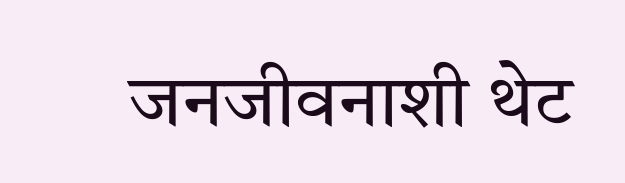जनजीवनाशी थेट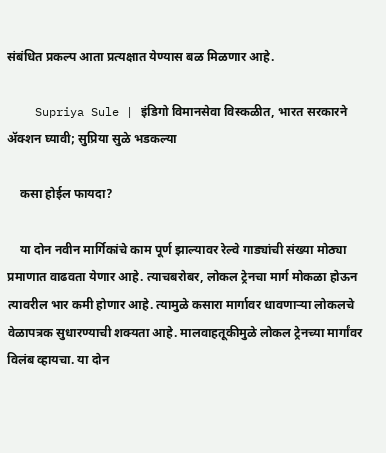संबंधित प्रकल्प आता प्रत्यक्षात येण्यास बळ मिळणार आहे.

    Supriya Sule | इंडिगो विमानसेवा विस्कळीत, भारत सरकारने ॲक्शन घ्यावी; सुप्रिया सुळे भडकल्या

    कसा होईल फायदा?

    या दोन नवीन मार्गिकांचे काम पूर्ण झाल्यावर रेल्वे गाड्यांची संख्या मोठ्या प्रमाणात वाढवता येणार आहे. त्याचबरोबर, लोकल ट्रेनचा मार्ग मोकळा होऊन त्यावरील भार कमी होणार आहे. त्यामुळे कसारा मार्गावर धावणाऱ्या लोकलचे वेळापत्रक सुधारण्याची शक्यता आहे. मालवाहतूकीमुळे लोकल ट्रेनच्या मार्गांवर विलंब व्हायचा. या दोन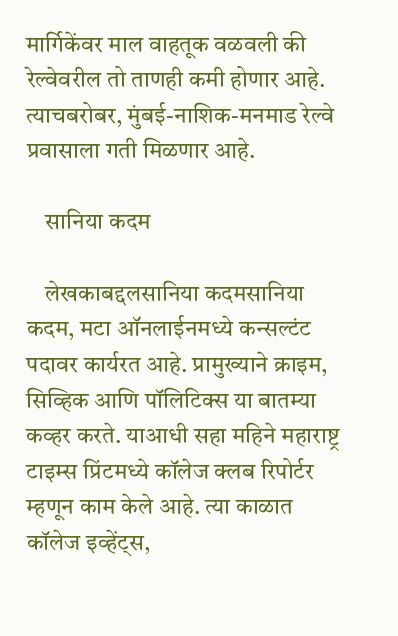मार्गिकेंवर माल वाहतूक वळवली की रेल्वेवरील तो ताणही कमी होणार आहे. त्याचबरोबर, मुंबई-नाशिक-मनमाड रेल्वे प्रवासाला गती मिळणार आहे.

    सानिया कदम

    लेखकाबद्दलसानिया कदमसानिया कदम, मटा ऑनलाईनमध्ये कन्सल्टंट पदावर कार्यरत आहे. प्रामुख्याने क्राइम, सिव्हिक आणि पॉलिटिक्स या बातम्या कव्हर करते. याआधी सहा महिने महाराष्ट्र टाइम्स प्रिंटमध्ये कॉलेज क्लब रिपोर्टर म्हणून काम केले आहे. त्या काळात कॉलेज इव्हेंट्स,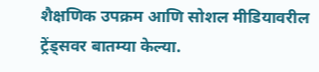शैक्षणिक उपक्रम आणि सोशल मीडियावरील ट्रेंड्सवर बातम्या केल्या.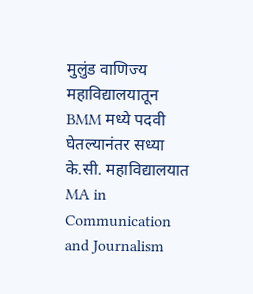मुलुंड वाणिज्य महाविद्यालयातून BMM मध्ये पदवी घेतल्यानंतर सध्या के.सी. महाविद्यालयात MA in Communication and Journalism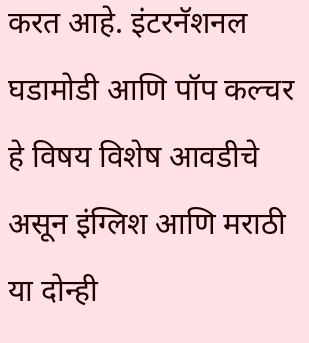करत आहे. इंटरनॅशनल घडामोडी आणि पॉप कल्चर हे विषय विशेष आवडीचे असून इंग्लिश आणि मराठी या दोन्ही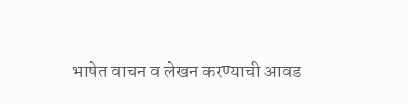भाषेत वाचन व लेखन करण्याची आवड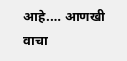आहे.… आणखी वाचा